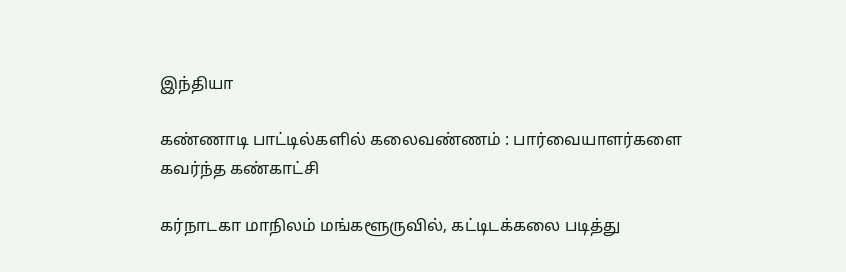இந்தியா

கண்ணாடி பாட்டில்களில் கலைவண்ணம் : பார்வையாளர்களை கவர்ந்த கண்காட்சி

கர்நாடகா மாநிலம் மங்களூருவில், கட்டிடக்கலை படித்து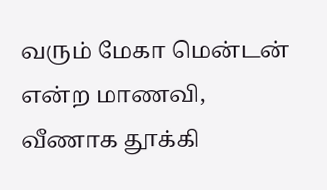வரும் மேகா மென்டன் என்ற மாணவி, வீணாக தூக்கி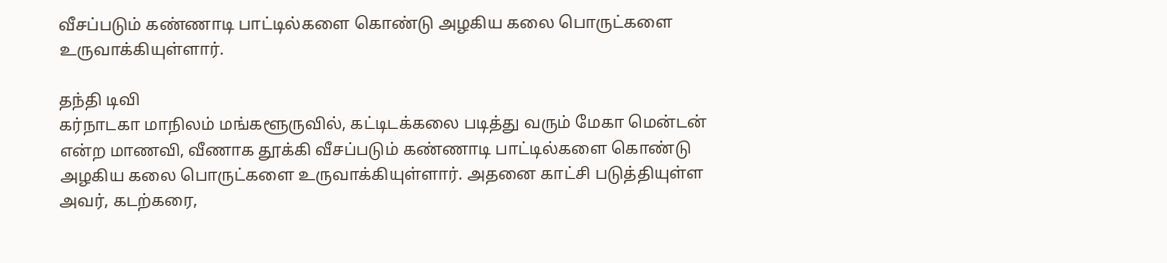வீசப்படும் கண்ணாடி பாட்டில்களை கொண்டு அழகிய கலை பொருட்களை உருவாக்கியுள்ளார்.

தந்தி டிவி
கர்நாடகா மாநிலம் மங்களூருவில், கட்டிடக்கலை படித்து வரும் மேகா மென்டன் என்ற மாணவி, வீணாக தூக்கி வீசப்படும் கண்ணாடி பாட்டில்களை கொண்டு அழகிய கலை பொருட்களை உருவாக்கியுள்ளார். அதனை காட்சி படுத்தியுள்ள அவர், கடற்கரை,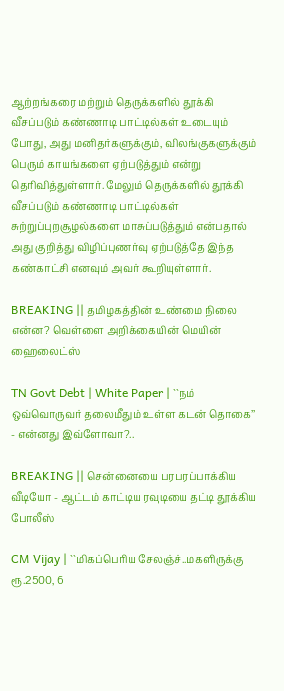ஆற்றங்கரை மற்றும் தெருக்களில் தூக்கி வீசப்படும் கண்ணாடி பாட்டில்கள் உடையும் போது, அது மனிதர்களுக்கும், விலங்குகளுக்கும் பெரும் காயங்களை ஏற்படுத்தும் என்று தெரிவித்துள்ளார். மேலும் தெருக்களில் தூக்கி வீசப்படும் கண்ணாடி பாட்டில்கள் சுற்றுப்புறசூழல்களை மாசுப்படுத்தும் என்பதால் அது குறித்து விழிப்புணர்வு ஏற்படுத்தே இந்த கண்காட்சி எனவும் அவர் கூறியுள்ளார்.

BREAKING || தமிழகத்தின் உண்மை நிலை என்ன? வெள்ளை அறிக்கையின் மெயின் ஹைலைட்ஸ்

TN Govt Debt | White Paper | ``நம் ஒவ்வொருவர் தலைமீதும் உள்ள கடன் தொகை’’ - என்னது இவ்ளோவா?..

BREAKING || சென்னையை பரபரப்பாக்கிய வீடியோ - ஆட்டம் காட்டிய ரவுடியை தட்டி தூக்கிய போலீஸ்

CM Vijay | ``மிகப்பெரிய சேலஞ்ச்..மகளிருக்கு ரூ.2500, 6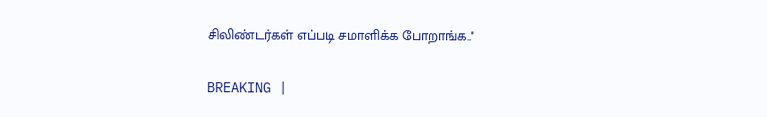சிலிண்டர்கள் எப்படி சமாளிக்க போறாங்க..''

BREAKING |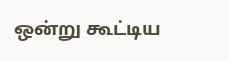ஒன்று கூட்டிய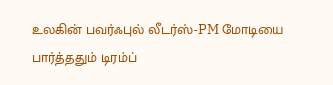உலகின் பவர்ஃபுல் லீடர்ஸ்-PM மோடியை பார்த்ததும் டிரம்ப்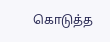கொடுத்த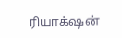ரியாக்‌ஷன்